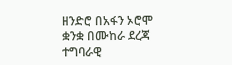ዘንድሮ በአፋን ኦሮሞ ቋንቋ በሙከራ ደረጃ ተግባራዊ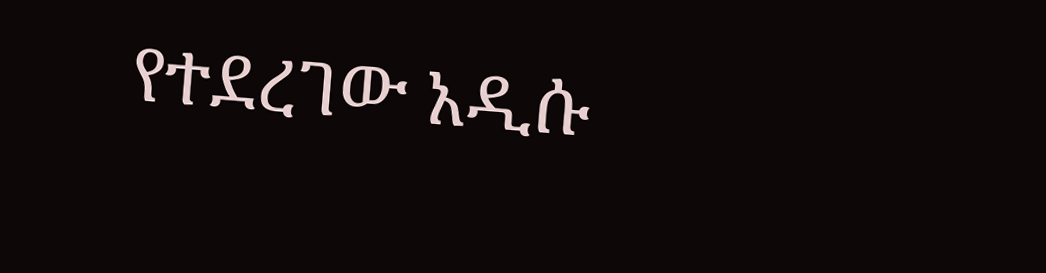የተደረገው አዲሱ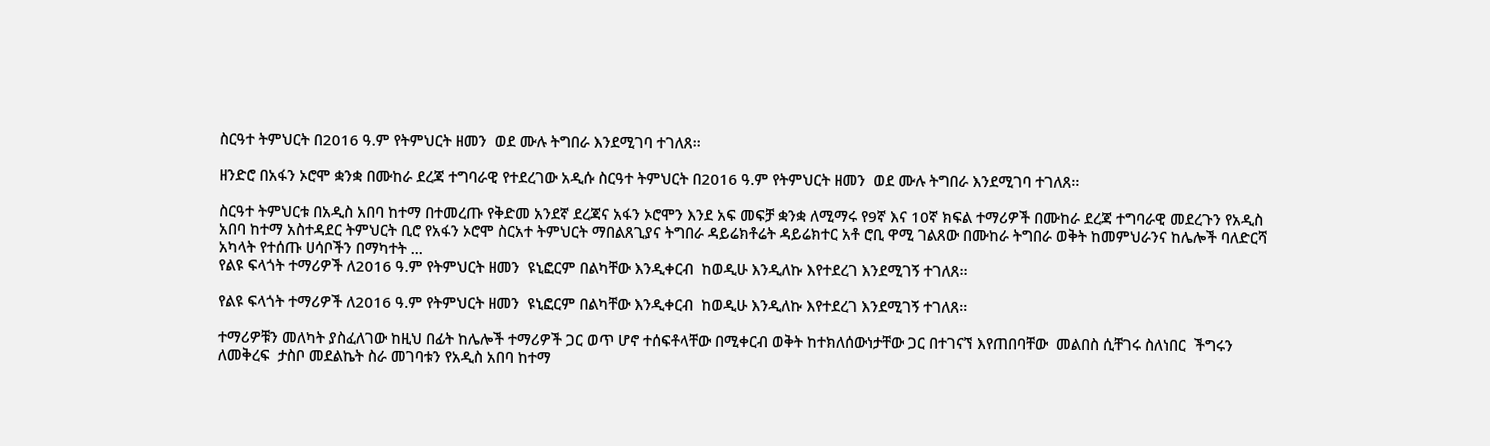ስርዓተ ትምህርት በ2016 ዓ.ም የትምህርት ዘመን  ወደ ሙሉ ትግበራ እንደሚገባ ተገለጸ፡፡

ዘንድሮ በአፋን ኦሮሞ ቋንቋ በሙከራ ደረጃ ተግባራዊ የተደረገው አዲሱ ስርዓተ ትምህርት በ2016 ዓ.ም የትምህርት ዘመን  ወደ ሙሉ ትግበራ እንደሚገባ ተገለጸ፡፡

ስርዓተ ትምህርቱ በአዲስ አበባ ከተማ በተመረጡ የቅድመ አንደኛ ደረጃና አፋን ኦሮሞን እንደ አፍ መፍቻ ቋንቋ ለሚማሩ የ9ኛ እና 10ኛ ክፍል ተማሪዎች በሙከራ ደረጃ ተግባራዊ መደረጉን የአዲስ አበባ ከተማ አስተዳደር ትምህርት ቢሮ የአፋን ኦሮሞ ስርአተ ትምህርት ማበልጸጊያና ትግበራ ዳይሬክቶሬት ዳይሬክተር አቶ ሮቢ ዋሚ ገልጸው በሙከራ ትግበራ ወቅት ከመምህራንና ከሌሎች ባለድርሻ አካላት የተሰጡ ሀሳቦችን በማካተት ...
የልዩ ፍላጎት ተማሪዎች ለ2016 ዓ.ም የትምህርት ዘመን  ዩኒፎርም በልካቸው እንዲቀርብ  ከወዲሁ እንዲለኩ እየተደረገ እንደሚገኝ ተገለጸ፡፡

የልዩ ፍላጎት ተማሪዎች ለ2016 ዓ.ም የትምህርት ዘመን  ዩኒፎርም በልካቸው እንዲቀርብ  ከወዲሁ እንዲለኩ እየተደረገ እንደሚገኝ ተገለጸ፡፡

ተማሪዎቹን መለካት ያስፈለገው ከዚህ በፊት ከሌሎች ተማሪዎች ጋር ወጥ ሆኖ ተሰፍቶላቸው በሚቀርብ ወቅት ከተክለሰውነታቸው ጋር በተገናኘ እየጠበባቸው  መልበስ ሲቸገሩ ስለነበር  ችግሩን ለመቅረፍ  ታስቦ መደልኬት ስራ መገባቱን የአዲስ አበባ ከተማ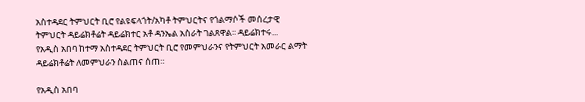አስተዳደር ትምህርት ቢሮ የልዩፍላጎት/አካቶ ትምህርትና የጎልማሶች መሰረታዊ ትምህርት ዳይሬክቶሬት ዳይሬክተር አቶ ዳንኤል አስራት ገልጸዋል፡፡ ዳይሬክተሩ...
የአዲስ አበባ ከተማ አስተዳደር ትምህርት ቢሮ የመምህራንና የትምህርት አመራር ልማት ዳይሬክቶሬት ለመምህራን ስልጠና ሰጠ።

የአዲስ አበባ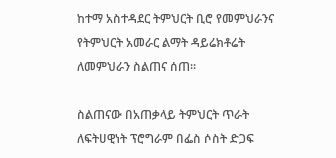ከተማ አስተዳደር ትምህርት ቢሮ የመምህራንና የትምህርት አመራር ልማት ዳይሬክቶሬት ለመምህራን ስልጠና ሰጠ።

ስልጠናው በአጠቃላይ ትምህርት ጥራት ለፍትሀዊነት ፕሮግራም በፌስ ሶስት ድጋፍ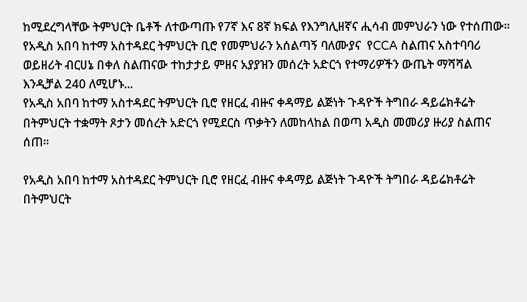ከሚደረግላቸው ትምህርት ቤቶች ለተውጣጡ የ7ኛ እና 8ኛ ክፍል የእንግሊዘኛና ሒሳብ መምህራን ነው የተሰጠው። የአዲስ አበባ ከተማ አስተዳደር ትምህርት ቢሮ የመምህራን አሰልጣኝ ባለሙያና  የCCA ስልጠና አስተባባሪ ወይዘሪት ብርሀኔ በቀለ ስልጠናው ተከታታይ ምዘና አያያዝን መሰረት አድርጎ የተማሪዎችን ውጤት ማሻሻል እንዲቻል 240 ለሚሆኑ...
የአዲስ አበባ ከተማ አስተዳደር ትምህርት ቢሮ የዘርፈ ብዙና ቀዳማይ ልጅነት ጉዳዮች ትግበራ ዳይሬክቶሬት በትምህርት ተቋማት ጾታን መሰረት አድርጎ የሚደርስ ጥቃትን ለመከላከል በወጣ አዲስ መመሪያ ዙሪያ ስልጠና ሰጠ።

የአዲስ አበባ ከተማ አስተዳደር ትምህርት ቢሮ የዘርፈ ብዙና ቀዳማይ ልጅነት ጉዳዮች ትግበራ ዳይሬክቶሬት በትምህርት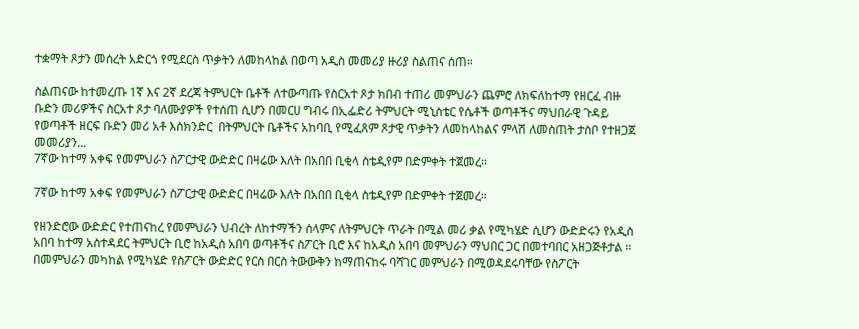ተቋማት ጾታን መሰረት አድርጎ የሚደርስ ጥቃትን ለመከላከል በወጣ አዲስ መመሪያ ዙሪያ ስልጠና ሰጠ።

ስልጠናው ከተመረጡ 1ኛ እና 2ኛ ደረጃ ትምህርት ቤቶች ለተውጣጡ የስርአተ ጾታ ክበብ ተጠሪ መምህራን ጨምሮ ለክፍለከተማ የዘርፈ ብዙ ቡድን መሪዎችና ስርአተ ጾታ ባለሙያዎች የተሰጠ ሲሆን በመርሀ ግብሩ በኢፌድሪ ትምህርት ሚኒስቴር የሴቶች ወጣቶችና ማህበራዊ ጉዳይ የወጣቶች ዘርፍ ቡድን መሪ አቶ እስክንድር  በትምህርት ቤቶችና አከባቢ የሚፈጸም ጾታዊ ጥቃትን ለመከላከልና ምላሽ ለመስጠት ታስቦ የተዘጋጀ መመሪያን...
7ኛው ከተማ አቀፍ የመምህራን ስፖርታዊ ውድድር በዛሬው እለት በአበበ ቢቂላ ስቴዲየም በድምቀት ተጀመረ።

7ኛው ከተማ አቀፍ የመምህራን ስፖርታዊ ውድድር በዛሬው እለት በአበበ ቢቂላ ስቴዲየም በድምቀት ተጀመረ።

የዘንድሮው ውድድር የተጠናከረ የመምህራን ህብረት ለከተማችን ሰላምና ለትምህርት ጥራት በሚል መሪ ቃል የሚካሄድ ሲሆን ውድድሩን የአዲስ አበባ ከተማ አስተዳደር ትምህርት ቢሮ ከአዲስ አበባ ወጣቶችና ስፖርት ቢሮ እና ከአዲስ አበባ መምህራን ማህበር ጋር በመተባበር አዘጋጅቶታል ። በመምህራን መካከል የሚካሄድ የስፖርት ውድድር የርስ በርስ ትውውቅን ከማጠናከሩ ባሻገር መምህራን በሚወዳደሩባቸው የስፖርት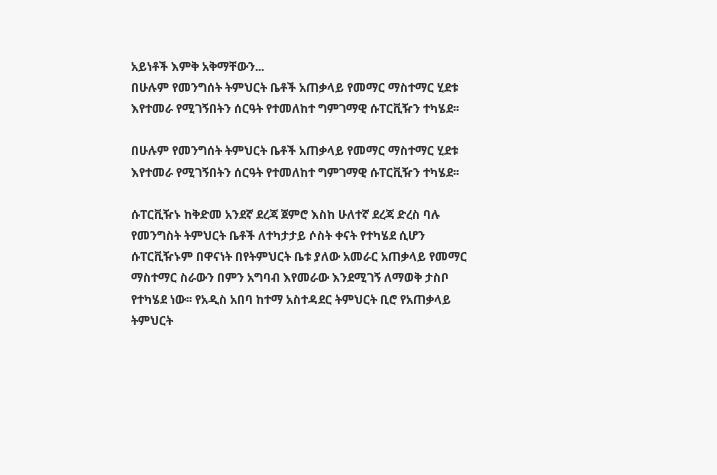አይነቶች እምቅ አቅማቸውን...
በሁሉም የመንግሰት ትምህርት ቤቶች አጠቃላይ የመማር ማስተማር ሂደቱ እየተመራ የሚገኝበትን ሰርዓት የተመለከተ ግምገማዊ ሱፐርቪዥን ተካሄደ፡፡

በሁሉም የመንግሰት ትምህርት ቤቶች አጠቃላይ የመማር ማስተማር ሂደቱ እየተመራ የሚገኝበትን ሰርዓት የተመለከተ ግምገማዊ ሱፐርቪዥን ተካሄደ፡፡

ሱፐርቪዥኑ ከቅድመ አንደኛ ደረጃ ጀምሮ እስከ ሁለተኛ ደረጃ ድረስ ባሉ የመንግስት ትምህርት ቤቶች ለተካታታይ ሶስት ቀናት የተካሄደ ሲሆን ሱፐርቪዥኑም በዋናነት በየትምህርት ቤቱ ያለው አመራር አጠቃላይ የመማር ማስተማር ስራውን በምን አግባብ እየመራው እንደሚገኝ ለማወቅ ታስቦ የተካሄደ ነው፡፡ የአዲስ አበባ ከተማ አስተዳደር ትምህርት ቢሮ የአጠቃላይ ትምህርት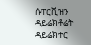ሱፐርቪዝን ዳይሬክቶሬት ዳይሬክተር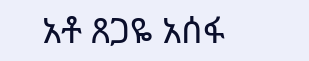አቶ ጸጋዬ አሰፋ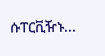ሱፐርቪዥኑ...